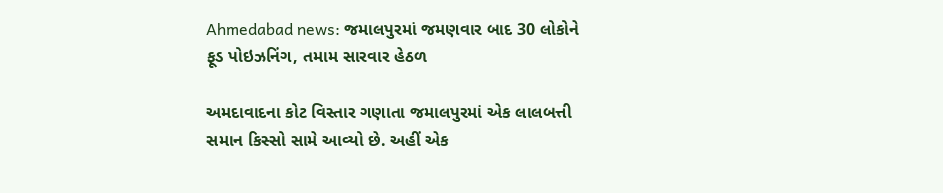Ahmedabad news: જમાલપુરમાં જમણવાર બાદ 30 લોકોને ફૂડ પોઇઝનિંગ, તમામ સારવાર હેઠળ

અમદાવાદના કોટ વિસ્તાર ગણાતા જમાલપુરમાં એક લાલબત્તી સમાન કિસ્સો સામે આવ્યો છે. અહીં એક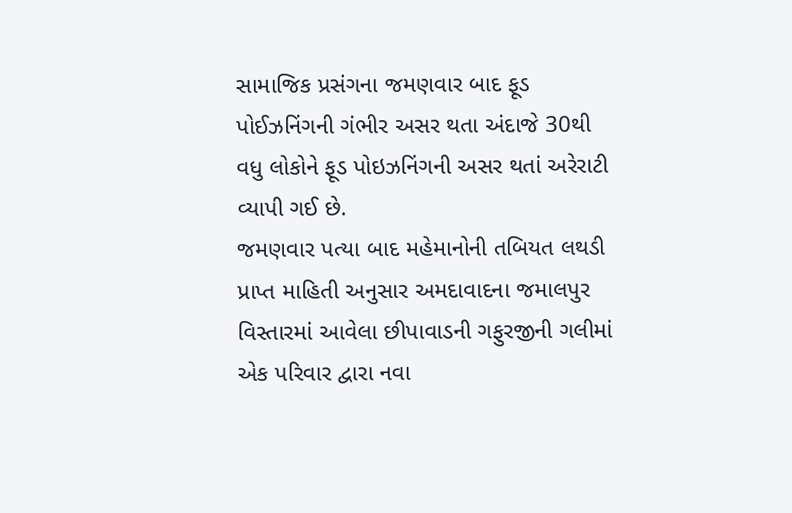સામાજિક પ્રસંગના જમણવાર બાદ ફૂડ પોઈઝનિંગની ગંભીર અસર થતા અંદાજે 30થી વધુ લોકોને ફૂડ પોઇઝનિંગની અસર થતાં અરેરાટી વ્યાપી ગઈ છે.
જમણવાર પત્યા બાદ મહેમાનોની તબિયત લથડી
પ્રાપ્ત માહિતી અનુસાર અમદાવાદના જમાલપુર વિસ્તારમાં આવેલા છીપાવાડની ગફુરજીની ગલીમાં એક પરિવાર દ્વારા નવા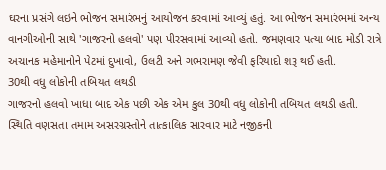ઘરના પ્રસંગે લઇને ભોજન સમારંભનું આયોજન કરવામાં આવ્યું હતું. આ ભોજન સમારંભમાં અન્ય વાનગીઓની સાથે 'ગાજરનો હલવો' પણ પીરસવામાં આવ્યો હતો. જમણવાર પત્યા બાદ મોડી રાત્રે અચાનક મહેમાનોને પેટમાં દુખાવો, ઉલટી અને ગભરામણ જેવી ફરિયાદો શરૂ થઈ હતી.
30થી વધુ લોકોની તબિયત લથડી
ગાજરનો હલવો ખાધા બાદ એક પછી એક એમ કુલ 30થી વધુ લોકોની તબિયત લથડી હતી. સ્થિતિ વણસતા તમામ અસરગ્રસ્તોને તાત્કાલિક સારવાર માટે નજીકની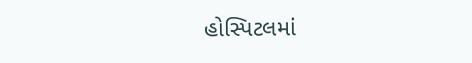હોસ્પિટલમાં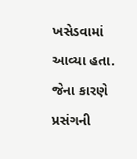ખસેડવામાં આવ્યા હતા. જેના કારણે પ્રસંગની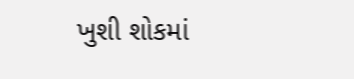ખુશી શોકમાં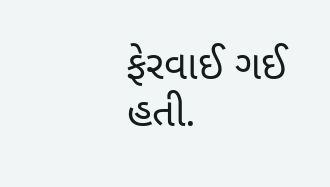ફેરવાઈ ગઈ હતી.